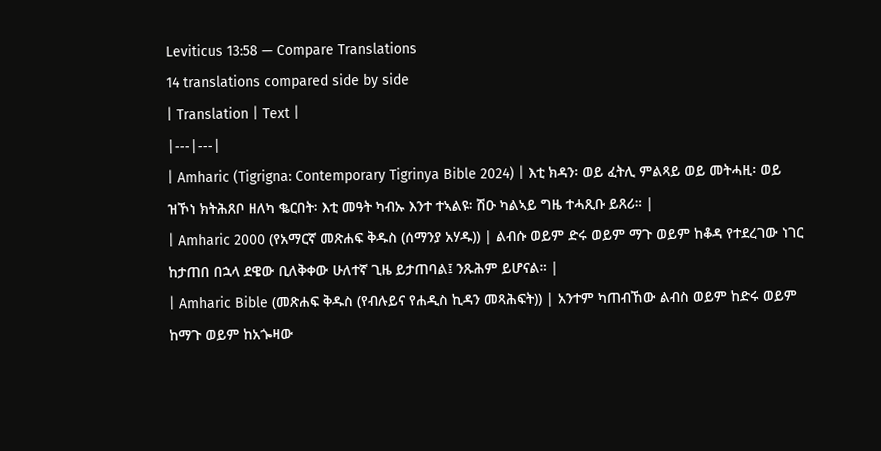Leviticus 13:58 — Compare Translations
14 translations compared side by side
| Translation | Text |
|---|---|
| Amharic (Tigrigna: Contemporary Tigrinya Bible 2024) | እቲ ክዳን፡ ወይ ፈትሊ ምልጻይ ወይ መትሓዚ፡ ወይ ዝኾነ ክትሕጸቦ ዘለካ ቈርበት፡ እቲ መዓት ካብኡ እንተ ተኣልዩ፡ ሽዑ ካልኣይ ግዜ ተሓጺቡ ይጸሪ። |
| Amharic 2000 (የአማርኛ መጽሐፍ ቅዱስ (ሰማንያ አሃዱ)) | ልብሱ ወይም ድሩ ወይም ማጉ ወይም ከቆዳ የተደረገው ነገር ከታጠበ በኋላ ደዌው ቢለቅቀው ሁለተኛ ጊዜ ይታጠባል፤ ንጹሕም ይሆናል። |
| Amharic Bible (መጽሐፍ ቅዱስ (የብሉይና የሐዲስ ኪዳን መጻሕፍት)) | አንተም ካጠብኸው ልብስ ወይም ከድሩ ወይም ከማጉ ወይም ከአጐዛው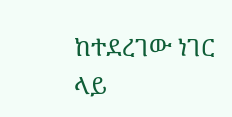ከተደረገው ነገር ላይ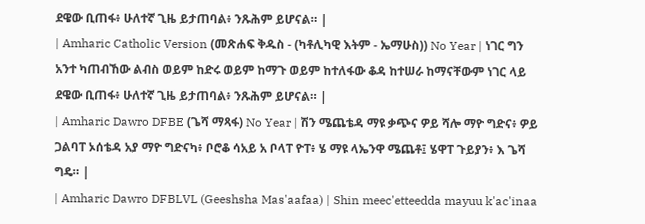ደዌው ቢጠፋ፥ ሁለተኛ ጊዜ ይታጠባል፥ ንጹሕም ይሆናል። |
| Amharic Catholic Version (መጽሐፍ ቅዱስ - (ካቶሊካዊ እትም - ኤማሁስ)) No Year | ነገር ግን አንተ ካጠብኸው ልብስ ወይም ከድሩ ወይም ከማጉ ወይም ከተለፋው ቆዳ ከተሠራ ከማናቸውም ነገር ላይ ደዌው ቢጠፋ፥ ሁለተኛ ጊዜ ይታጠባል፥ ንጹሕም ይሆናል። |
| Amharic Dawro DFBE (ጌሻ ማጻፋ) No Year | ሽን ሜጨቴዳ ማዩ ቃጭና ዎይ ሻሎ ማዮ ግድና፥ ዎይ ጋልባፐ ኦሰቴዳ አያ ማዮ ግድናካ፥ ቦሮቆ ሳአይ አ ቦላፐ ዮፐ፥ ሄ ማዩ ላኤንዋ ሜጨቶ፤ ሄዋፐ ጉይያን፥ እ ጌሻ ግዴ። |
| Amharic Dawro DFBLVL (Geeshsha Mas'aafaa) | Shin meec'etteedda mayuu k'ac'inaa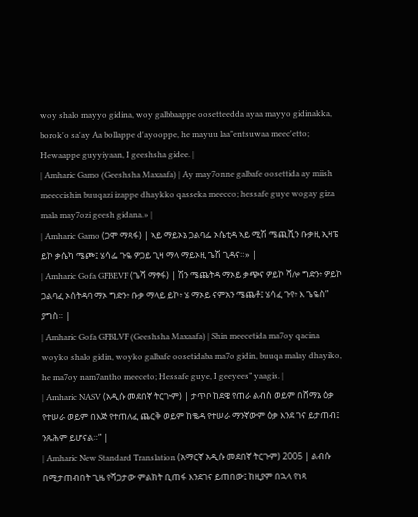woy shalo mayyo gidina, woy galbbaappe oosetteedda ayaa mayyo gidinakka, borok'o sa'ay Aa bollappe d'ayooppe, he mayuu laa"entsuwaa meec'etto; Hewaappe guyyiyaan, I geeshsha gidee. |
| Amharic Gamo (Geeshsha Maxaafa) | Ay may7onne galbafe oosettida ay miish meeccishin buuqazi izappe dhaykko qasseka meecco; hessafe guye wogay giza mala may7ozi geesh gidana.» |
| Amharic Gamo (ጋሞ ማጻፋ) | ኣይ ማይኦኔ ጋልባፌ ኦሴቲዳ ኣይ ሚሽ ሜጪሺን ቡቃዚ ኢዛፔ ይኮ ቃሴካ ሜጮ፤ ሄሳፌ ጉዬ ዎጋይ ጊዛ ማላ ማይኦዚ ጌሽ ጊዳና።» |
| Amharic Gofa GFBEVF (ጌሻ ማፃፋ) | ሽን ሜጨትዳ ማኦይ ቃጭና ዎይኮ ሻሎ ግድን፥ ዎይኮ ጋልባፈ ኦሰትዳባ ማኦ ግድን፥ ቡቃ ማላይ ይኮ፥ ሄ ማኦይ ናምአን ሜጨቶ፤ ሄሳፈ ጉየ፥ እ ጌዬስ” ያግስ። |
| Amharic Gofa GFBLVF (Geeshsha Maxaafa) | Shin meecetida ma7oy qacina woyko shalo gidin, woyko galbafe oosetidaba ma7o gidin, buuqa malay dhayiko, he ma7oy nam7antho meeceto; Hessafe guye, I geeyees” yaagis. |
| Amharic NASV (አዲሱ መደበኛ ትርጒም) | ታጥቦ ከደዌ የጠራ ልብስ ወይም በሸማኔ ዕቃ የተሠራ ወይም በእጅ የተጠለፈ ጨርቅ ወይም ከቈዳ የተሠራ ማንኛውም ዕቃ እንደ ገና ይታጠብ፤ ንጹሕም ይሆናል።” |
| Amharic New Standard Translation (አማርኛ አዲሱ መደበኛ ትርጉም) 2005 | ልብሱ በሚታጠብበት ጊዜ የሻጋታው ምልክት ቢጠፋ እንደገና ይጠበው፤ ከዚያም በኋላ የነጻ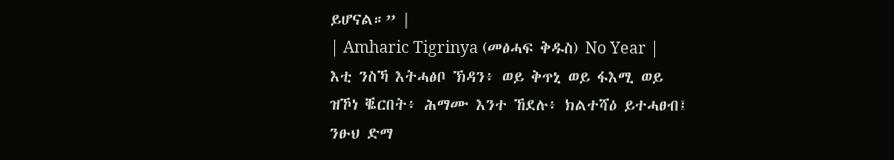ይሆናል።” |
| Amharic Tigrinya (መፅሓፍ ቅዱስ) No Year | እቲ ንስኻ እትሓፅቦ ኽዳን፥ ወይ ቅጥኒ ወይ ፋእሚ ወይ ዝኾነ ቘርበት፥ ሕማሙ እንተ ኸደሉ፥ ክልተሻዕ ይተሓፀብ፤ ንፁህ ድማ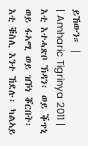ይኸውን። |
| Amharic Tigrinya 2011 | እቲ እተሓጽቦ ኽዳን፡ ወይ ቕጥኒ ወይ ፋኣሚ ወይ ዝኾነ ቖርበት፡ እቲ ቑስሊ እንተ ኸደሉ፡ ካልኣይ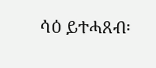ሳዕ ይተሓጸብ፡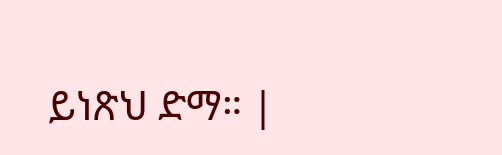ይነጽህ ድማ። |